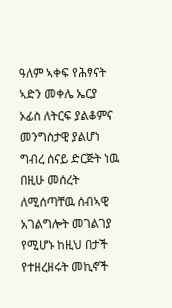ዓለም ኣቀፍ የሕፃናት ኣድን መቀሌ ኤርያ ኦፊስ ለትርፍ ያልቆምና መንግስታዊ ያልሆነ ግብረ ሰናይ ድርጅት ነዉ በዚሁ መሰረት ለሚሰጣቸዉ ሰብኣዊ አገልግሎት መገልገያ የሚሆኑ ከዚህ በታች የተዘረዘሩት መኪኖች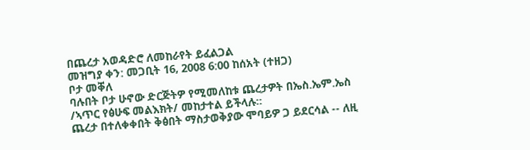በጨረታ አወዳድሮ ለመከራየት ይፈልጋል
መዝግያ ቀን: መጋቢት 16, 2008 6:00 ከሰአት (ተዘጋ)
ቦታ መቐለ
ባሉበት ቦታ ሁኖው ድርጅትዎ የሚመለከቱ ጨረታዎት በኤስ.ኤም.ኤስ /ኣጥር የፅሁፍ መልእክት/ መከታተል ይችላሉ።
ጨረታ በተለቀቀበት ቅፅበት ማስታወቅያው ሞባይዎ ጋ ይደርሳል -- ለዚ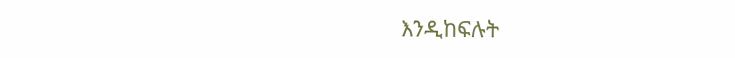እንዲከፍሉት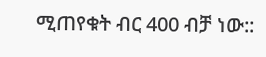ሚጠየቁት ብር 400 ብቻ ነው::